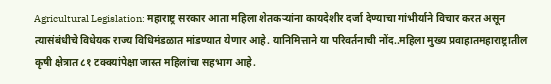Agricultural Legislation: महाराष्ट्र सरकार आता महिला शेतकऱ्यांना कायदेशीर दर्जा देण्याचा गांभीर्याने विचार करत असून त्यासंबंधीचे विधेयक राज्य विधिमंडळात मांडण्यात येणार आहे. यानिमित्ताने या परिवर्तनाची नोंद..महिला मुख्य प्रवाहातमहाराष्ट्रातील कृषी क्षेत्रात ८१ टक्क्यांपेक्षा जास्त महिलांचा सहभाग आहे.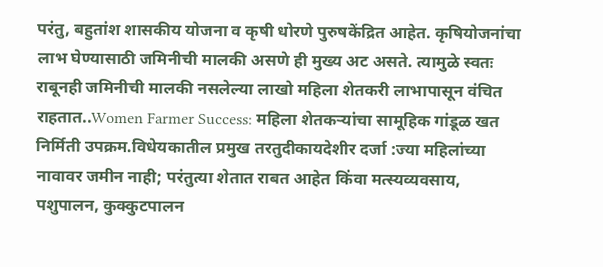परंतु, बहुतांश शासकीय योजना व कृषी धोरणे पुरुषकेंद्रित आहेत. कृषियोजनांचा लाभ घेण्यासाठी जमिनीची मालकी असणे ही मुख्य अट असते. त्यामुळे स्वतः राबूनही जमिनीची मालकी नसलेल्या लाखो महिला शेतकरी लाभापासून वंचित राहतात..Women Farmer Success: महिला शेतकऱ्यांचा सामूहिक गांडूळ खत निर्मिती उपक्रम.विधेयकातील प्रमुख तरतुदीकायदेशीर दर्जा :ज्या महिलांच्या नावावर जमीन नाही; परंतुत्या शेतात राबत आहेत किंवा मत्स्यव्यवसाय, पशुपालन, कुक्कुटपालन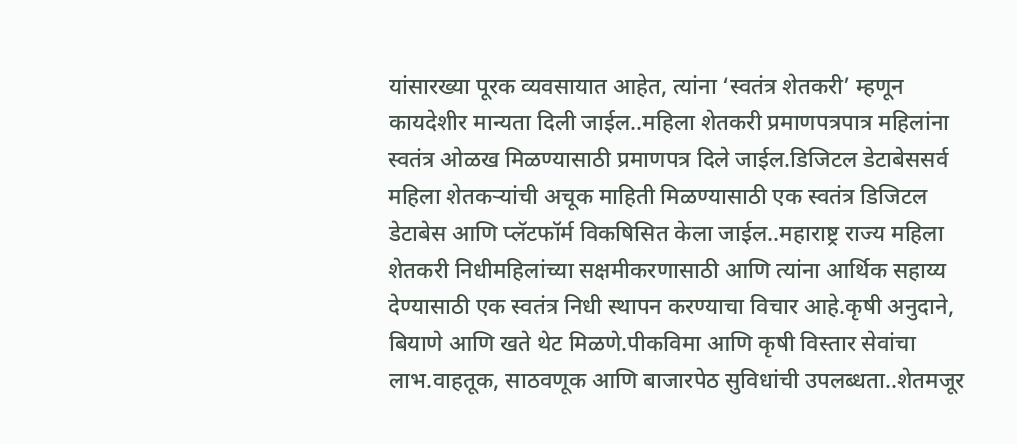यांसारख्या पूरक व्यवसायात आहेत, त्यांना ‘स्वतंत्र शेतकरी’ म्हणून कायदेशीर मान्यता दिली जाईल..महिला शेतकरी प्रमाणपत्रपात्र महिलांना स्वतंत्र ओळख मिळण्यासाठी प्रमाणपत्र दिले जाईल.डिजिटल डेटाबेससर्व महिला शेतकऱ्यांची अचूक माहिती मिळण्यासाठी एक स्वतंत्र डिजिटल डेटाबेस आणि प्लॅटफॉर्म विकषिसित केला जाईल..महाराष्ट्र राज्य महिला शेतकरी निधीमहिलांच्या सक्षमीकरणासाठी आणि त्यांना आर्थिक सहाय्य देण्यासाठी एक स्वतंत्र निधी स्थापन करण्याचा विचार आहे.कृषी अनुदाने, बियाणे आणि खते थेट मिळणे.पीकविमा आणि कृषी विस्तार सेवांचा लाभ.वाहतूक, साठवणूक आणि बाजारपेठ सुविधांची उपलब्धता..शेतमजूर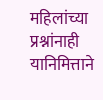महिलांच्या प्रश्नांनाही यानिमित्ताने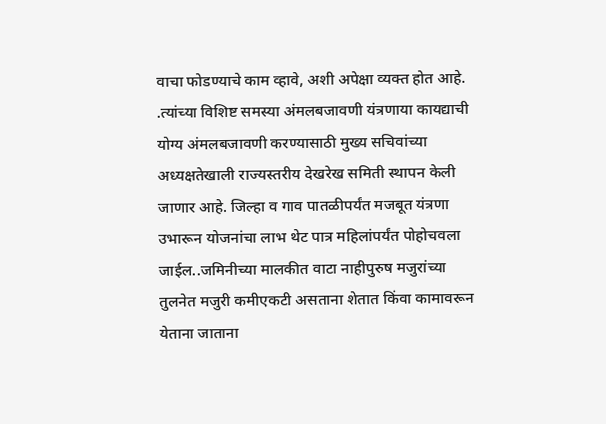वाचा फोडण्याचे काम व्हावे, अशी अपेक्षा व्यक्त होत आहे. .त्यांच्या विशिष्ट समस्या अंमलबजावणी यंत्रणाया कायद्याची योग्य अंमलबजावणी करण्यासाठी मुख्य सचिवांच्या अध्यक्षतेखाली राज्यस्तरीय देखरेख समिती स्थापन केली जाणार आहे. जिल्हा व गाव पातळीपर्यंत मजबूत यंत्रणा उभारून योजनांचा लाभ थेट पात्र महिलांपर्यंत पोहोचवला जाईल..जमिनीच्या मालकीत वाटा नाहीपुरुष मजुरांच्या तुलनेत मजुरी कमीएकटी असताना शेतात किंवा कामावरून येताना जाताना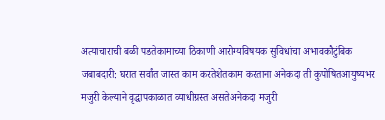अत्याचाराची बळी पडतेकामाच्या ठिकाणी आरोग्यविषयक सुविधांचा अभावकौटुंबिक जबाबदारी: घरात सर्वांत जास्त काम करतेशेतकाम करताना अनेकदा ती कुपोषितआयुष्यभर मजुरी केल्याने वृद्धापकाळात व्याधीग्रस्त असतेअनेकदा मजुरी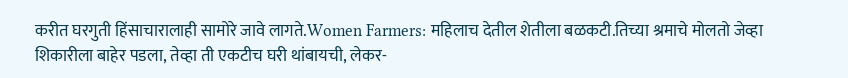करीत घरगुती हिंसाचारालाही सामोरे जावे लागते.Women Farmers: महिलाच देतील शेतीला बळकटी.तिच्या श्रमाचे मोलतो जेव्हा शिकारीला बाहेर पडला, तेव्हा ती एकटीच घरी थांबायची, लेकर-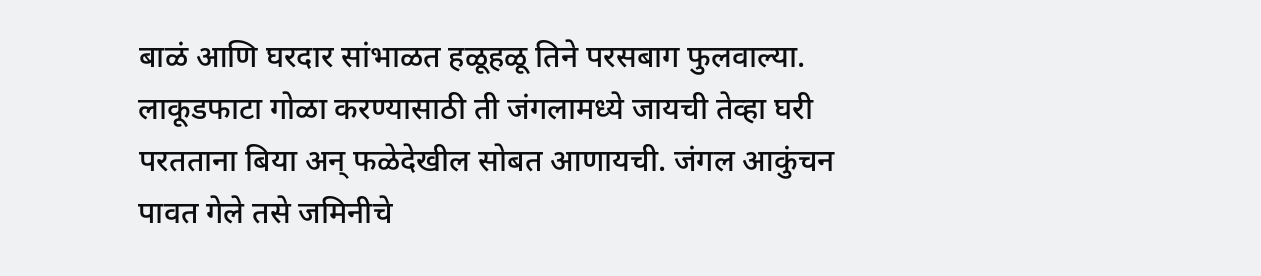बाळं आणि घरदार सांभाळत हळूहळू तिने परसबाग फुलवाल्या. लाकूडफाटा गोळा करण्यासाठी ती जंगलामध्ये जायची तेव्हा घरी परतताना बिया अन् फळेदेखील सोबत आणायची. जंगल आकुंचन पावत गेले तसे जमिनीचे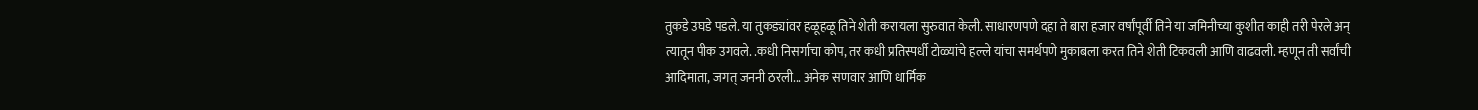तुकडे उघडे पडले. या तुकड्यांवर हळूहळू तिने शेती करायला सुरुवात केली. साधारणपणे दहा ते बारा हजार वर्षांपूर्वी तिने या जमिनीच्या कुशीत काही तरी पेरले अन् त्यातून पीक उगवले. .कधी निसर्गाचा कोप, तर कधी प्रतिस्पर्धी टोळ्यांचे हल्ले यांचा समर्थपणे मुकाबला करत तिने शेती टिकवली आणि वाढवली. म्हणून ती सर्वांची आदिमाता, जगत् जननी ठरली... अनेक सणवार आणि धार्मिक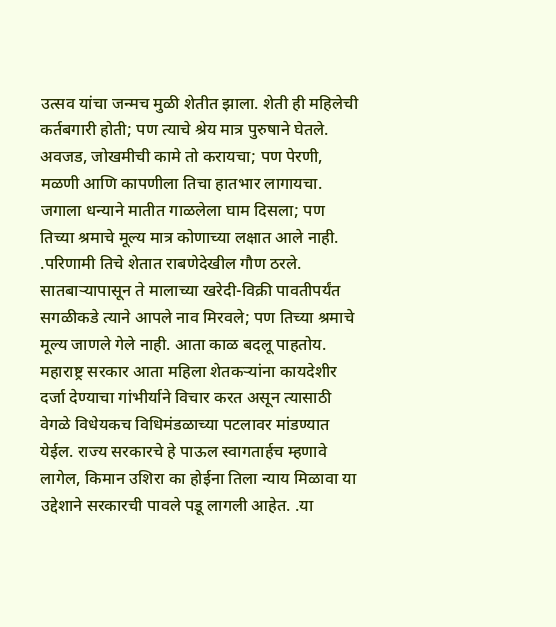उत्सव यांचा जन्मच मुळी शेतीत झाला. शेती ही महिलेची कर्तबगारी होती; पण त्याचे श्रेय मात्र पुरुषाने घेतले. अवजड, जोखमीची कामे तो करायचा; पण पेरणी, मळणी आणि कापणीला तिचा हातभार लागायचा. जगाला धन्याने मातीत गाळलेला घाम दिसला; पण तिच्या श्रमाचे मूल्य मात्र कोणाच्या लक्षात आले नाही. .परिणामी तिचे शेतात राबणेदेखील गौण ठरले. सातबाऱ्यापासून ते मालाच्या खरेदी-विक्री पावतीपर्यंत सगळीकडे त्याने आपले नाव मिरवले; पण तिच्या श्रमाचे मूल्य जाणले गेले नाही. आता काळ बदलू पाहतोय. महाराष्ट्र सरकार आता महिला शेतकऱ्यांना कायदेशीर दर्जा देण्याचा गांभीर्याने विचार करत असून त्यासाठी वेगळे विधेयकच विधिमंडळाच्या पटलावर मांडण्यात येईल. राज्य सरकारचे हे पाऊल स्वागतार्हच म्हणावे लागेल, किमान उशिरा का होईना तिला न्याय मिळावा या उद्देशाने सरकारची पावले पडू लागली आहेत. .या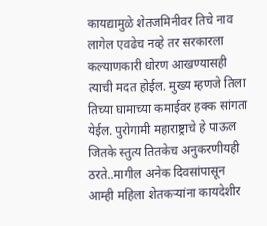कायद्यामुळे शेतजमिनीवर तिचे नाव लागेल एवढेच नव्हे तर सरकारला कल्याणकारी धोरण आखण्यासही त्याची मदत होईल. मुख्य म्हणजे तिला तिच्या घामाच्या कमाईवर हक्क सांगता येईल. पुरोगामी महाराष्ट्राचे हे पाऊल जितके स्तुत्य तितकेच अनुकरणीयही ठरते..मागील अनेक दिवसांपासून आम्ही महिला शेतकऱ्यांना कायदेशीर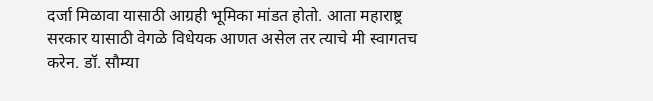दर्जा मिळावा यासाठी आग्रही भूमिका मांडत होतो. आता महाराष्ट्र सरकार यासाठी वेगळे विधेयक आणत असेल तर त्याचे मी स्वागतच करेन. डॉ. सौम्या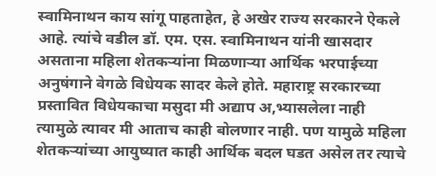स्वामिनाथन काय सांगू पाहताहेत, हे अखेर राज्य सरकारने ऐकले आहे. त्यांचे वडील डॉ. एम. एस. स्वामिनाथन यांनी खासदार असताना महिला शेतकऱ्यांना मिळणाऱ्या आर्थिक भरपाईच्या अनुषंगाने वेगळे विधेयक सादर केले होते. महाराष्ट्र सरकारच्या प्रस्तावित विधेयकाचा मसुदा मी अद्याप अ,भ्यासलेला नाही त्यामुळे त्यावर मी आताच काही बोलणार नाही. पण यामुळे महिला शेतकऱ्यांच्या आयुष्यात काही आर्थिक बदल घडत असेल तर त्याचे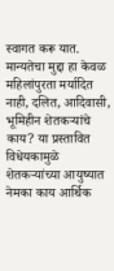स्वागत करू यात. मान्यतेचा मुद्दा हा केवळ महिलांपुरता मर्यादित नाही, दलित, आदिवासी, भूमिहीन शेतकऱ्यांचे काय? या प्रस्तावित विधेयकामुळे शेतकऱ्यांच्या आयुष्यात नेमका काय आर्थिक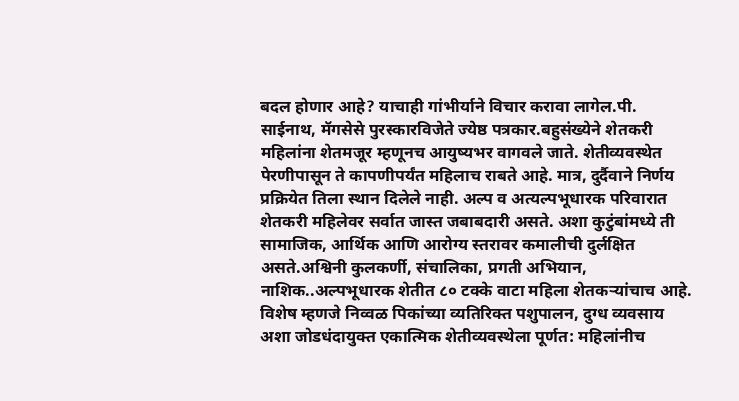बदल होणार आहे? याचाही गांभीर्याने विचार करावा लागेल.पी. साईनाथ, मॅगसेसे पुरस्कारविजेते ज्येष्ठ पत्रकार.बहुसंख्येने शेतकरी महिलांना शेतमजूर म्हणूनच आयुष्यभर वागवले जाते. शेतीव्यवस्थेत पेरणीपासून ते कापणीपर्यंत महिलाच राबते आहे. मात्र, दुर्दैवाने निर्णय प्रक्रियेत तिला स्थान दिलेले नाही. अल्प व अत्यल्पभूधारक परिवारात शेतकरी महिलेवर सर्वात जास्त जबाबदारी असते. अशा कुटुंबांमध्ये ती सामाजिक, आर्थिक आणि आरोग्य स्तरावर कमालीची दुर्लक्षित असते.अश्विनी कुलकर्णी, संचालिका, प्रगती अभियान, नाशिक..अल्पभूधारक शेतीत ८० टक्के वाटा महिला शेतकऱ्यांचाच आहे. विशेष म्हणजे निव्वळ पिकांच्या व्यतिरिक्त पशुपालन, दुग्ध व्यवसाय अशा जोडधंदायुक्त एकात्मिक शेतीव्यवस्थेला पूर्णत: महिलांनीच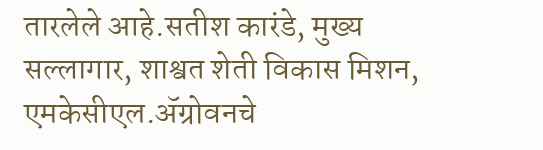तारलेले आहे.सतीश कारंडे, मुख्य सल्लागार, शाश्वत शेती विकास मिशन, एमकेसीएल.ॲग्रोवनचे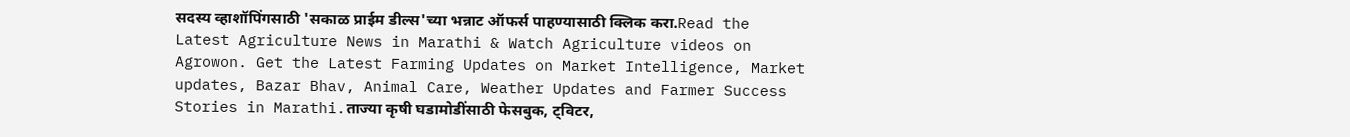सदस्य व्हाशॉपिंगसाठी 'सकाळ प्राईम डील्स'च्या भन्नाट ऑफर्स पाहण्यासाठी क्लिक करा.Read the Latest Agriculture News in Marathi & Watch Agriculture videos on Agrowon. Get the Latest Farming Updates on Market Intelligence, Market updates, Bazar Bhav, Animal Care, Weather Updates and Farmer Success Stories in Marathi.ताज्या कृषी घडामोडींसाठी फेसबुक, ट्विटर,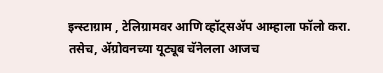इन्स्टाग्राम , टेलिग्रामवर आणि व्हॉट्सॲप आम्हाला फॉलो करा. तसेच, ॲग्रोवनच्या यूट्यूब चॅनेलला आजच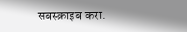सबस्क्राइब करा.